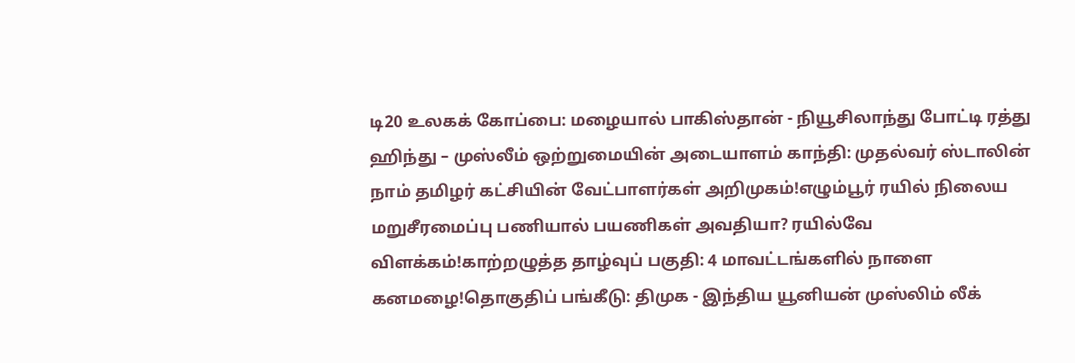டி20 உலகக் கோப்பை: மழையால் பாகிஸ்தான் - நியூசிலாந்து போட்டி ரத்து ஹிந்து – முஸ்லீம் ஒற்றுமையின் அடையாளம் காந்தி: முதல்வர் ஸ்டாலின் நாம் தமிழர் கட்சியின் வேட்பாளர்கள் அறிமுகம்!எழும்பூர் ரயில் நிலைய மறுசீரமைப்பு பணியால் பயணிகள் அவதியா? ரயில்வே விளக்கம்!காற்றழுத்த தாழ்வுப் பகுதி: 4 மாவட்டங்களில் நாளை கனமழை!தொகுதிப் பங்கீடு: திமுக - இந்திய யூனியன் முஸ்லிம் லீக்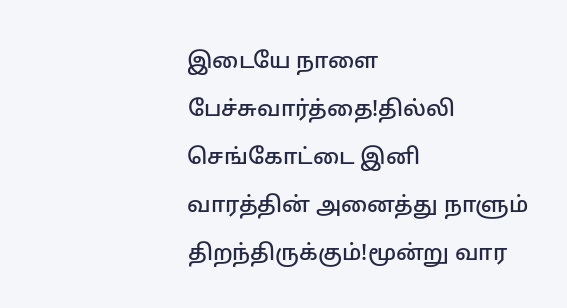இடையே நாளை பேச்சுவார்த்தை!தில்லி செங்கோட்டை இனி வாரத்தின் அனைத்து நாளும் திறந்திருக்கும்!மூன்று வார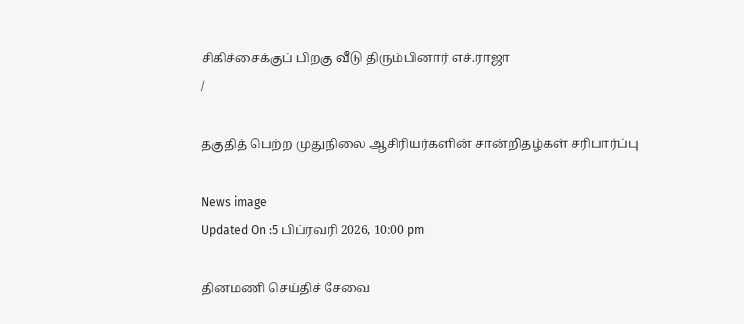சிகிச்சைக்குப் பிறகு வீடு திரும்பினார் எச்.ராஜா
/

தகுதித் பெற்ற முதுநிலை ஆசிரியர்களின் சான்றிதழ்கள் சரிபார்ப்பு

News image
Updated On :5 பிப்ரவரி 2026, 10:00 pm

தினமணி செய்திச் சேவை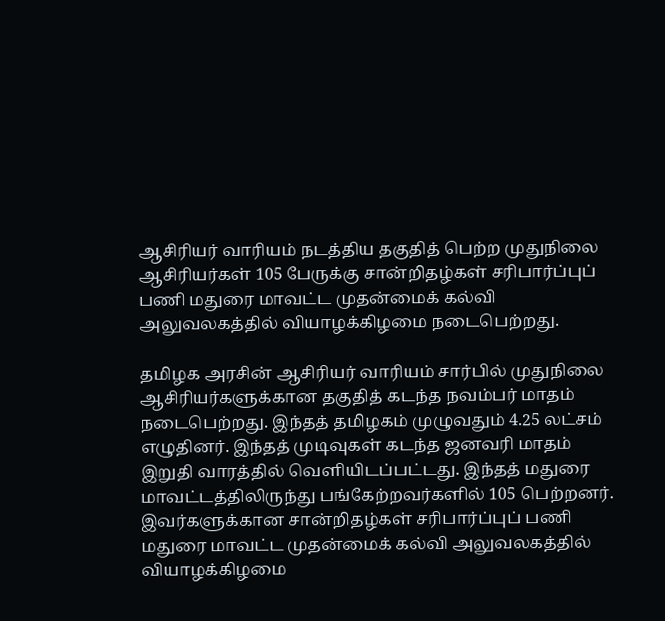ஆசிரியர் வாரியம் நடத்திய தகுதித் பெற்ற முதுநிலை ஆசிரியர்கள் 105 பேருக்கு சான்றிதழ்கள் சரிபார்ப்புப் பணி மதுரை மாவட்ட முதன்மைக் கல்வி அலுவலகத்தில் வியாழக்கிழமை நடைபெற்றது.

தமிழக அரசின் ஆசிரியர் வாரியம் சார்பில் முதுநிலை ஆசிரியர்களுக்கான தகுதித் கடந்த நவம்பர் மாதம் நடைபெற்றது. இந்தத் தமிழகம் முழுவதும் 4.25 லட்சம் எழுதினர். இந்தத் முடிவுகள் கடந்த ஜனவரி மாதம் இறுதி வாரத்தில் வெளியிடப்பட்டது. இந்தத் மதுரை மாவட்டத்திலிருந்து பங்கேற்றவர்களில் 105 பெற்றனர். இவர்களுக்கான சான்றிதழ்கள் சரிபார்ப்புப் பணி மதுரை மாவட்ட முதன்மைக் கல்வி அலுவலகத்தில் வியாழக்கிழமை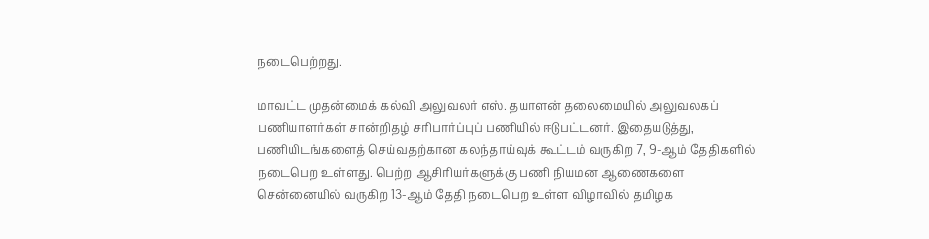நடைபெற்றது.

மாவட்ட முதன்மைக் கல்வி அலுவலர் எஸ். தயாளன் தலைமையில் அலுவலகப் பணியாளர்கள் சான்றிதழ் சரிபார்ப்புப் பணியில் ஈடுபட்டனர். இதையடுத்து, பணியிடங்களைத் செய்வதற்கான கலந்தாய்வுக் கூட்டம் வருகிற 7, 9-ஆம் தேதிகளில் நடைபெற உள்ளது. பெற்ற ஆசிரியர்களுக்கு பணி நியமன ஆணைகளை சென்னையில் வருகிற 13-ஆம் தேதி நடைபெற உள்ள விழாவில் தமிழக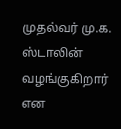முதல்வர் மு.க. ஸ்டாலின் வழங்குகிறார் என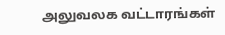அலுவலக வட்டாரங்கள்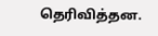தெரிவித்தன.